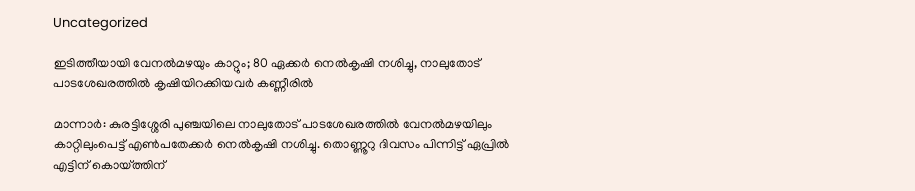Uncategorized

ഇടിത്തീയായി വേനൽമഴയും കാറ്റും; 80 ഏക്കർ നെൽകൃഷി നശിച്ചു, നാലുതോട് പാടശേഖരത്തിൽ കൃഷിയിറക്കിയവർ കണ്ണീരിൽ

മാന്നാർ: കുരട്ടിശ്ശേരി പുഞ്ചയിലെ നാലുതോട് പാടശേഖരത്തിൽ വേനൽമഴയിലും കാറ്റിലുംപെട്ട് എൺപതേക്കർ നെൽകൃഷി നശിച്ചു. തൊണ്ണൂറു ദിവസം പിന്നിട്ട് ഏപ്രിൽ എട്ടിന് കൊയ്ത്തിന്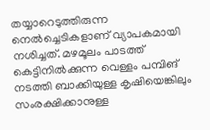തയ്യാറെടുത്തിരുന്ന നെൽച്ചെടികളാണ് വ്യാപകമായി നശിച്ചത്. മഴമൂലം പാടത്ത് കെട്ടിനിൽക്കുന്ന വെള്ളം പമ്പിങ് നടത്തി ബാക്കിയുള്ള കൃഷിയെങ്കിലും സംരക്ഷിക്കാനുള്ള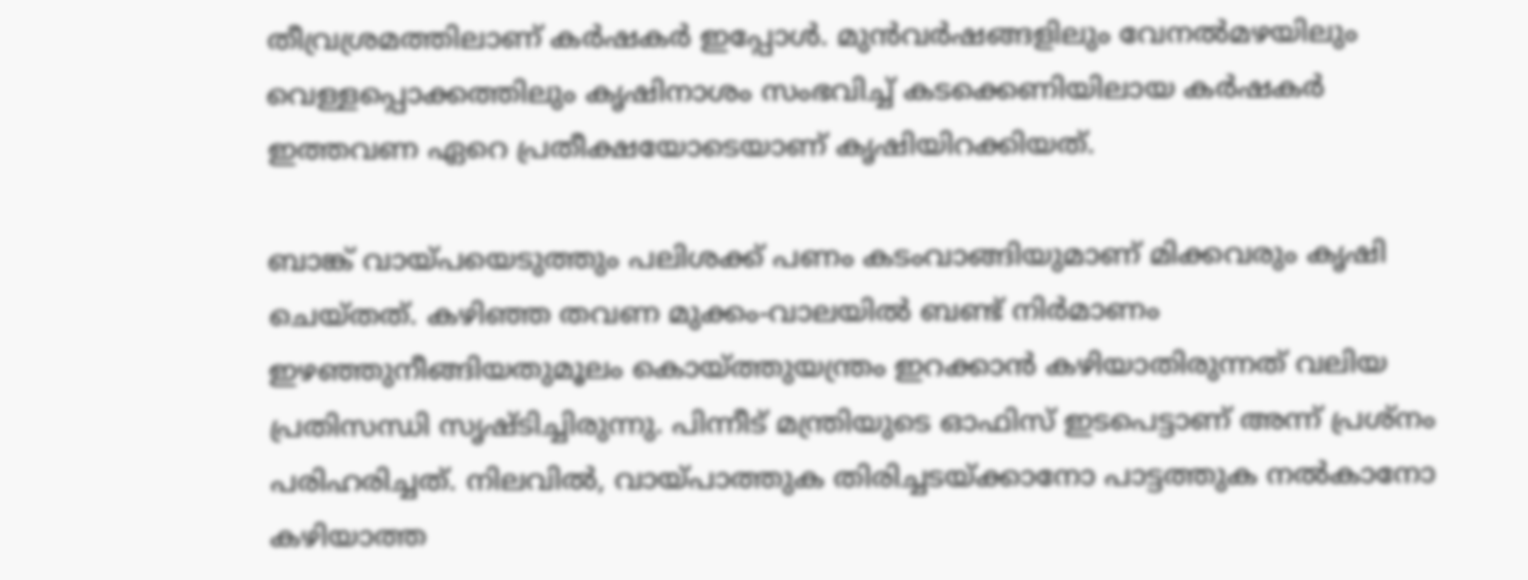തീവ്രശ്രമത്തിലാണ് കർഷകർ ഇപ്പോൾ. മുൻവർഷങ്ങളിലും വേനൽമഴയിലും വെള്ളപ്പൊക്കത്തിലും കൃഷിനാശം സംഭവിച്ച് കടക്കെണിയിലായ കർഷകർ ഇത്തവണ ഏറെ പ്രതീക്ഷയോടെയാണ് കൃഷിയിറക്കിയത്.

ബാങ്ക് വായ്പയെടുത്തും പലിശക്ക് പണം കടംവാങ്ങിയുമാണ് മിക്കവരും കൃഷി ചെയ്തത്. കഴിഞ്ഞ തവണ മുക്കം-വാലയിൽ ബണ്ട് നിർമാണം ഇഴഞ്ഞുനീങ്ങിയതുമൂലം കൊയ്ത്തുയന്ത്രം ഇറക്കാൻ കഴിയാതിരുന്നത് വലിയ പ്രതിസന്ധി സൃഷ്ടിച്ചിരുന്നു. പിന്നീട് മന്ത്രിയുടെ ഓഫിസ് ഇടപെട്ടാണ് അന്ന് പ്രശ്നം പരിഹരിച്ചത്. നിലവിൽ, വായ്പാത്തുക തിരിച്ചടയ്ക്കാനോ പാട്ടത്തുക നൽകാനോ കഴിയാത്ത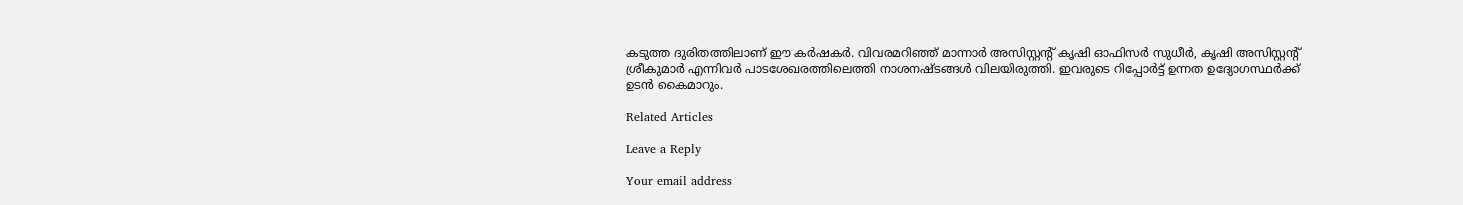കടുത്ത ദുരിതത്തിലാണ് ഈ കർഷകർ. വിവരമറിഞ്ഞ് മാന്നാർ അസിസ്റ്റന്റ് കൃഷി ഓഫിസര്‍ സുധീർ, കൃഷി അസിസ്റ്റന്റ് ശ്രീകുമാർ എന്നിവർ പാടശേഖരത്തിലെത്തി നാശനഷ്ടങ്ങൾ വിലയിരുത്തി. ഇവരുടെ റിപ്പോർട്ട് ഉന്നത ഉദ്യോഗസ്ഥർക്ക് ഉടൻ കൈമാറും.

Related Articles

Leave a Reply

Your email address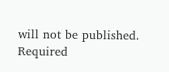will not be published. Required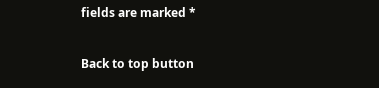fields are marked *

Back to top button